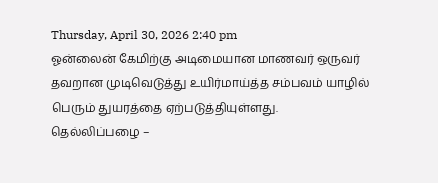Thursday, April 30, 2026 2:40 pm
ஓன்லைன் கேமிற்கு அடிமையான மாணவர் ஒருவர் தவறான முடிவெடுத்து உயிர்மாய்த்த சம்பவம் யாழில் பெரும் துயரத்தை ஏற்படுத்தியுள்ளது.
தெல்லிப்பழை –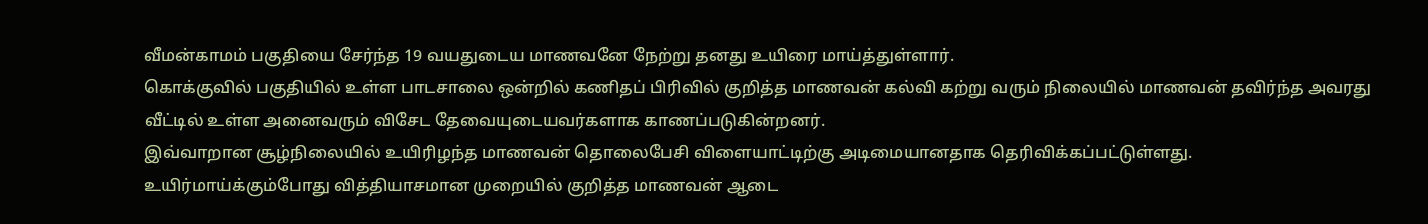வீமன்காமம் பகுதியை சேர்ந்த 19 வயதுடைய மாணவனே நேற்று தனது உயிரை மாய்த்துள்ளார்.
கொக்குவில் பகுதியில் உள்ள பாடசாலை ஒன்றில் கணிதப் பிரிவில் குறித்த மாணவன் கல்வி கற்று வரும் நிலையில் மாணவன் தவிர்ந்த அவரது வீட்டில் உள்ள அனைவரும் விசேட தேவையுடையவர்களாக காணப்படுகின்றனர்.
இவ்வாறான சூழ்நிலையில் உயிரிழந்த மாணவன் தொலைபேசி விளையாட்டிற்கு அடிமையானதாக தெரிவிக்கப்பட்டுள்ளது.
உயிர்மாய்க்கும்போது வித்தியாசமான முறையில் குறித்த மாணவன் ஆடை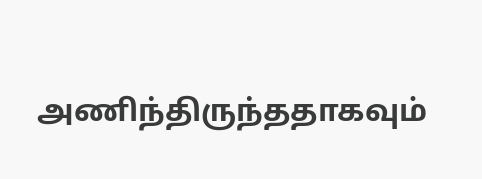அணிந்திருந்ததாகவும்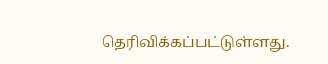தெரிவிக்கப்பட்டுள்ளது.